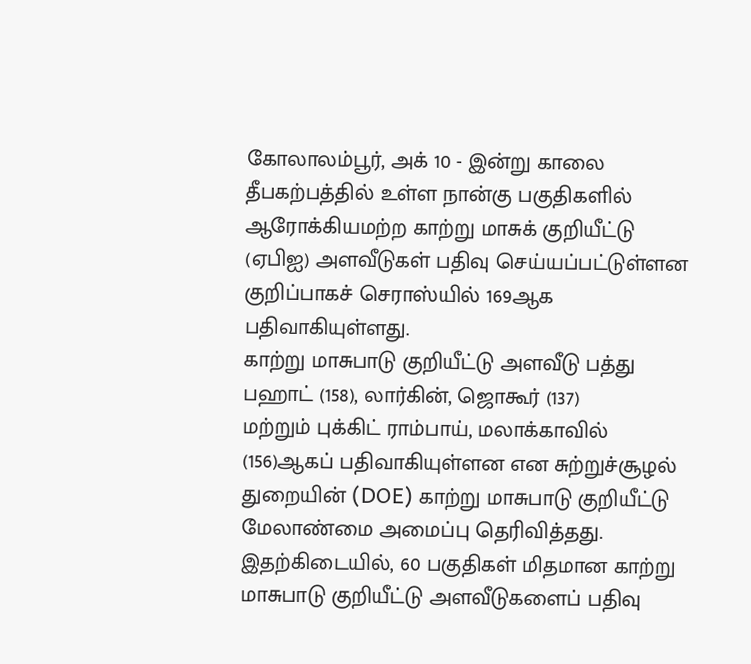கோலாலம்பூர், அக் 10 - இன்று காலை தீபகற்பத்தில் உள்ள நான்கு பகுதிகளில்
ஆரோக்கியமற்ற காற்று மாசுக் குறியீட்டு (ஏபிஐ) அளவீடுகள் பதிவு செய்யப்பட்டுள்ளன
குறிப்பாகச் செராஸ்யில் 169ஆக பதிவாகியுள்ளது.
காற்று மாசுபாடு குறியீட்டு அளவீடு பத்து பஹாட் (158), லார்கின், ஜொகூர் (137)
மற்றும் புக்கிட் ராம்பாய், மலாக்காவில் (156)ஆகப் பதிவாகியுள்ளன என சுற்றுச்சூழல்
துறையின் (DOE) காற்று மாசுபாடு குறியீட்டு மேலாண்மை அமைப்பு தெரிவித்தது.
இதற்கிடையில், 60 பகுதிகள் மிதமான காற்று மாசுபாடு குறியீட்டு அளவீடுகளைப் பதிவு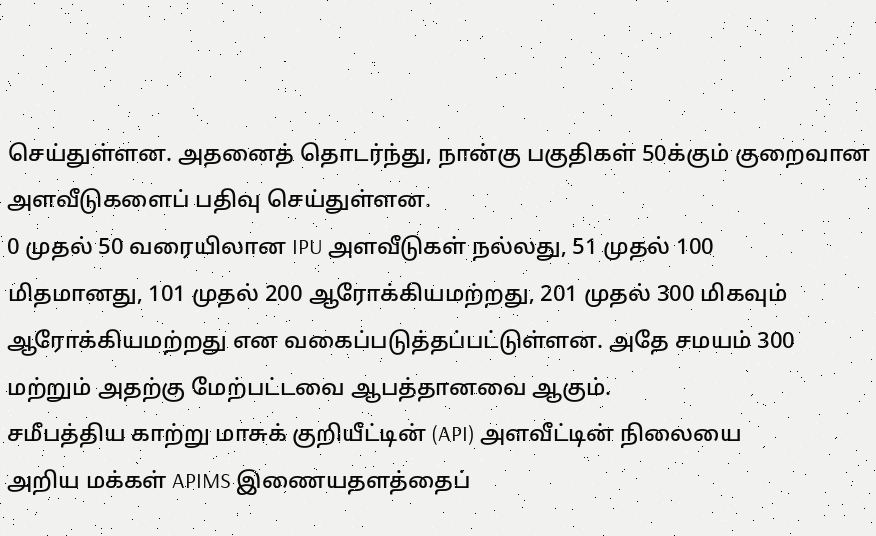செய்துள்ளன. அதனைத் தொடர்ந்து, நான்கு பகுதிகள் 50க்கும் குறைவான
அளவீடுகளைப் பதிவு செய்துள்ளன.
0 முதல் 50 வரையிலான IPU அளவீடுகள் நல்லது, 51 முதல் 100
மிதமானது, 101 முதல் 200 ஆரோக்கியமற்றது, 201 முதல் 300 மிகவும்
ஆரோக்கியமற்றது என வகைப்படுத்தப்பட்டுள்ளன. அதே சமயம் 300
மற்றும் அதற்கு மேற்பட்டவை ஆபத்தானவை ஆகும்.
சமீபத்திய காற்று மாசுக் குறியீட்டின் (API) அளவீட்டின் நிலையை
அறிய மக்கள் APIMS இணையதளத்தைப்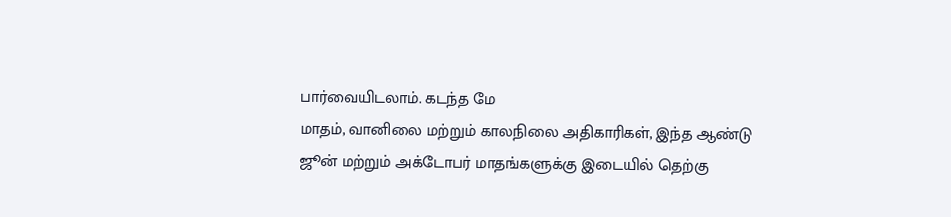பார்வையிடலாம். கடந்த மே
மாதம், வானிலை மற்றும் காலநிலை அதிகாரிகள், இந்த ஆண்டு
ஜூன் மற்றும் அக்டோபர் மாதங்களுக்கு இடையில் தெற்கு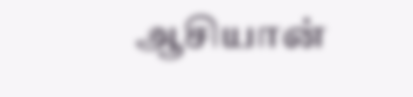ஆசியான்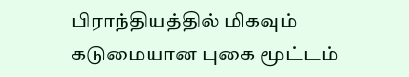பிராந்தியத்தில் மிகவும் கடுமையான புகை மூட்டம்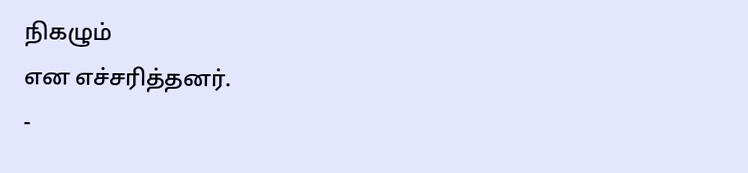நிகழும்
என எச்சரித்தனர்.
-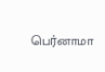பெர்னாமா